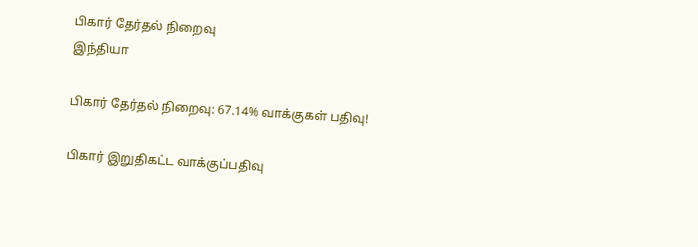பிகார் தேர்தல் நிறைவு
இந்தியா

பிகார் தேர்தல் நிறைவு: 67.14% வாக்குகள் பதிவு!

பிகார் இறுதிகட்ட வாக்குப்பதிவு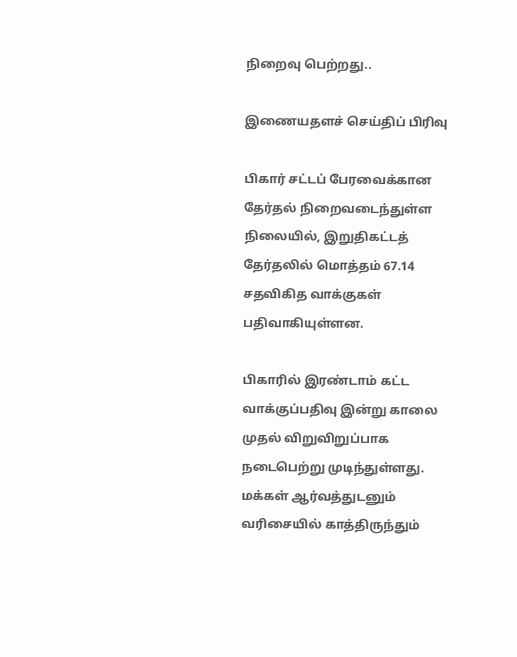நிறைவு பெற்றது..

இணையதளச் செய்திப் பிரிவு

பிகார் சட்டப் பேரவைக்கான தேர்தல் நிறைவடைந்துள்ள நிலையில், இறுதிகட்டத் தேர்தலில் மொத்தம் 67.14 சதவிகித வாக்குகள் பதிவாகியுள்ளன.

பிகாரில் இரண்டாம் கட்ட வாக்குப்பதிவு இன்று காலை முதல் விறுவிறுப்பாக நடைபெற்று முடிந்துள்ளது. மக்கள் ஆர்வத்துடனும் வரிசையில் காத்திருந்தும்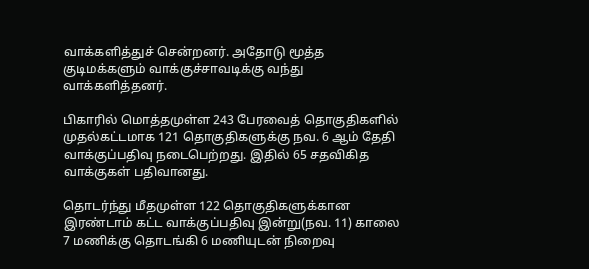வாக்களித்துச் சென்றனர். அதோடு மூத்த குடிமக்களும் வாக்குச்சாவடிக்கு வந்து வாக்களித்தனர்.

பிகாரில் மொத்தமுள்ள 243 பேரவைத் தொகுதிகளில் முதல்கட்டமாக 121 தொகுதிகளுக்கு நவ. 6 ஆம் தேதி வாக்குப்பதிவு நடைபெற்றது. இதில் 65 சதவிகித வாக்குகள் பதிவானது.

தொடர்ந்து மீதமுள்ள 122 தொகுதிகளுக்கான இரண்டாம் கட்ட வாக்குப்பதிவு இன்று(நவ. 11) காலை 7 மணிக்கு தொடங்கி 6 மணியுடன் நிறைவு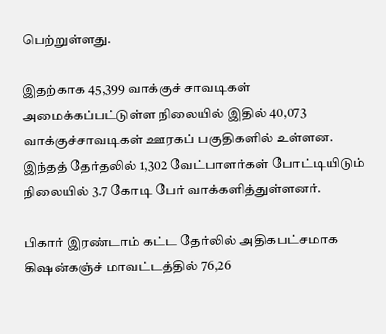பெற்றுள்ளது.

இதற்காக 45,399 வாக்குச் சாவடிகள் அமைக்கப்பட்டுள்ள நிலையில் இதில் 40,073 வாக்குச்சாவடிகள் ஊரகப் பகுதிகளில் உள்ளன. இந்தத் தேர்தலில் 1,302 வேட்பாளர்கள் போட்டியிடும் நிலையில் 3.7 கோடி பேர் வாக்களித்துள்ளனர்.

பிகார் இரண்டாம் கட்ட தேர்லில் அதிகபட்சமாக கிஷன்கஞ்ச் மாவட்டத்தில் 76,26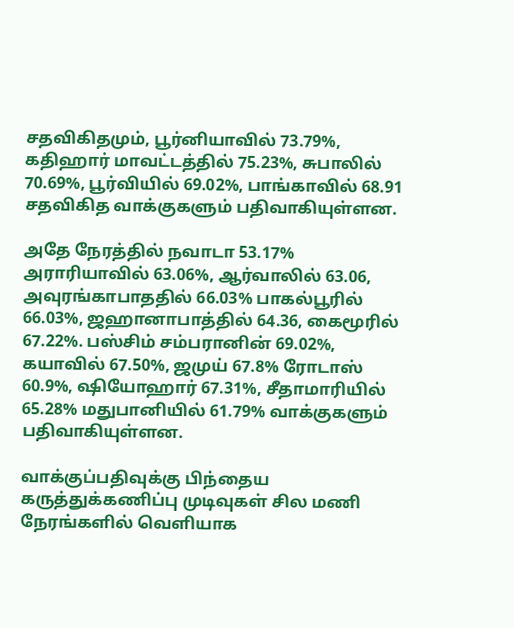சதவிகிதமும், பூர்னியாவில் 73.79%, கதிஹார் மாவட்டத்தில் 75.23%, சுபாலில் 70.69%, பூர்வியில் 69.02%, பாங்காவில் 68.91 சதவிகித வாக்குகளும் பதிவாகியுள்ளன.

அதே நேரத்தில் நவாடா 53.17% அராரியாவில் 63.06%, ஆர்வாலில் 63.06, அவுரங்காபாததில் 66.03% பாகல்பூரில் 66.03%, ஜஹானாபாத்தில் 64.36, கைமூரில் 67.22%. பஸ்சிம் சம்பரானின் 69.02%, கயாவில் 67.50%, ஜமுய் 67.8% ரோடாஸ் 60.9%, ஷியோஹார் 67.31%, சீதாமாரியில் 65.28% மதுபானியில் 61.79% வாக்குகளும் பதிவாகியுள்ளன.

வாக்குப்பதிவுக்கு பிந்தைய கருத்துக்கணிப்பு முடிவுகள் சில மணி நேரங்களில் வெளியாக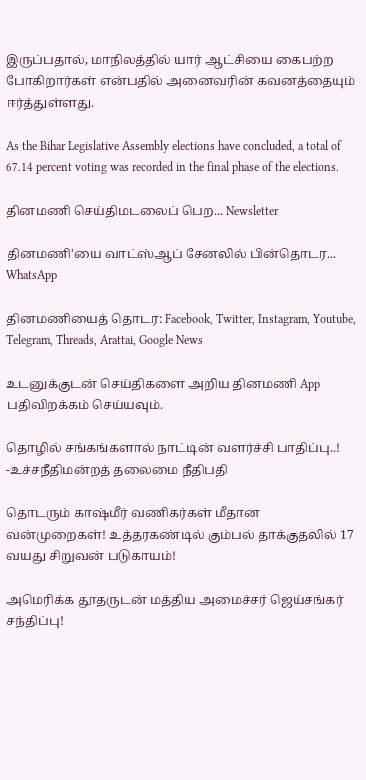இருப்பதால், மாநிலத்தில் யார் ஆட்சியை கைபற்ற போகிறார்கள் என்பதில் அனைவரின் கவனத்தையும் ஈர்த்துள்ளது.

As the Bihar Legislative Assembly elections have concluded, a total of 67.14 percent voting was recorded in the final phase of the elections.

தினமணி செய்திமடலைப் பெற... Newsletter

தினமணி'யை வாட்ஸ்ஆப் சேனலில் பின்தொடர... WhatsApp

தினமணியைத் தொடர: Facebook, Twitter, Instagram, Youtube, Telegram, Threads, Arattai, Google News

உடனுக்குடன் செய்திகளை அறிய தினமணி App பதிவிறக்கம் செய்யவும்.

தொழில் சங்கங்களால் நாட்டின் வளர்ச்சி பாதிப்பு..! -உச்சநீதிமன்றத் தலைமை நீதிபதி

தொடரும் காஷ்மீர் வணிகர்கள் மீதான வன்முறைகள்! உத்தரகண்டில் கும்பல் தாக்குதலில் 17 வயது சிறுவன் படுகாயம்!

அமெரிக்க தூதருடன் மத்திய அமைச்சர் ஜெய்சங்கர் சந்திப்பு!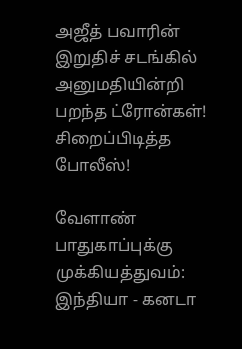அஜீத் பவாரின் இறுதிச் சடங்கில் அனுமதியின்றி பறந்த ட்ரோன்கள்! சிறைப்பிடித்த போலீஸ்!

வேளாண் பாதுகாப்புக்கு முக்கியத்துவம்: இந்தியா - கனடா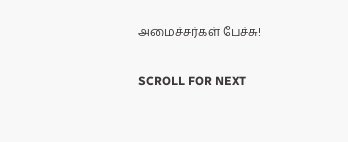அமைச்சர்கள் பேச்சு!

SCROLL FOR NEXT